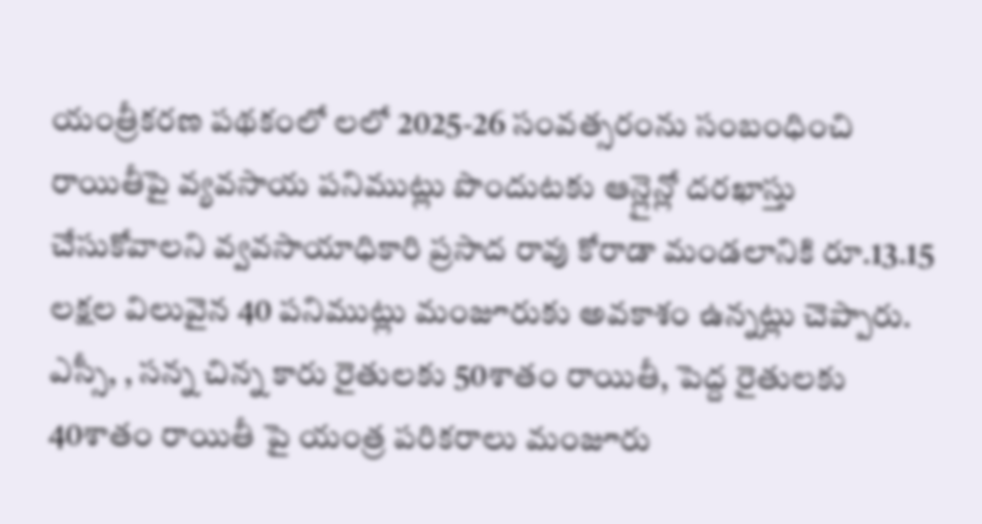యంత్రీకరణ పథకంలో లలో 2025-26 సంవత్సరంను సంబంధించి రాయితీపై వ్యవసాయ పనిముట్లు పొందుటకు ఆన్లైన్లో దరఖాస్తు చేసుకోవాలని వ్వవసాయాధికారి ప్రసాద రావు కోరాడా మండలానికి రూ.13.15 లక్షల విలువైన 40 పనిముట్లు మంజూరుకు అవకాశం ఉన్నట్లు చెప్పారు. ఎస్సీ, , సన్న చిన్న కారు రైతులకు 50శాతం రాయితీ, పెద్ద రైతులకు 40శాతం రాయితీ పై యంత్ర పరికరాలు మంజూరు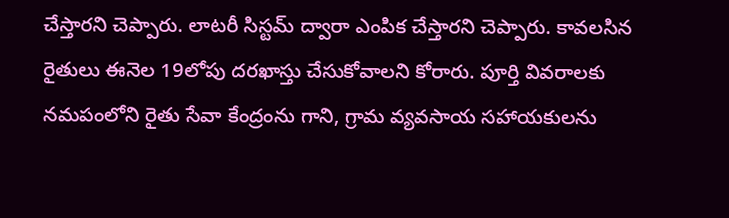చేస్తారని చెప్పారు. లాటరీ సిస్టమ్ ద్వారా ఎంపిక చేస్తారని చెప్పారు. కావలసిన రైతులు ఈనెల 19లోపు దరఖాస్తు చేసుకోవాలని కోరారు. పూర్తి వివరాలకు నమపంలోని రైతు సేవా కేంద్రంను గాని, గ్రామ వ్యవసాయ సహాయకులను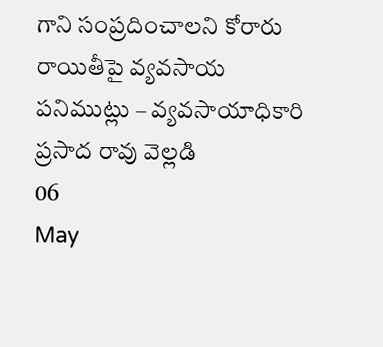గాని సంప్రదించాలని కోరారు
రాయితీపై వ్యవసాయ పనిముట్లు – వ్యవసాయాధికారి ప్రసాద రావు వెల్లడి
06
May